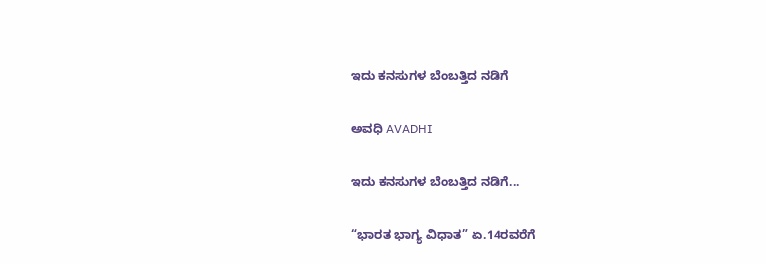ಇದು ಕನಸುಗಳ ಬೆಂಬತ್ತಿದ ನಡಿಗೆ‍

ಅವಧಿ AVADHI

ಇದು ಕನಸುಗಳ ಬೆಂಬತ್ತಿದ ನಡಿಗೆ...

“ಭಾರತ ಭಾಗ್ಯ ವಿಧಾತ” ಏ.14ರವರೆಗೆ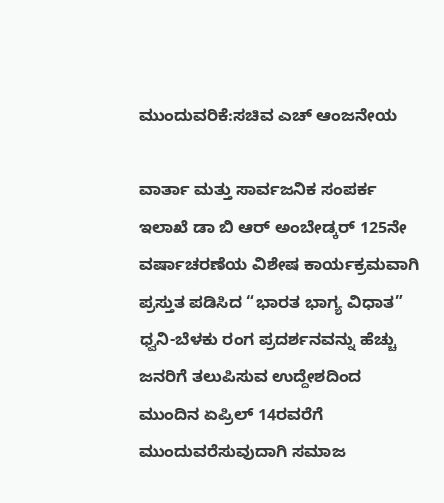ಮುಂದುವರಿಕೆ:ಸಚಿವ ಎಚ್ ಆಂಜನೇಯ

ವಾರ್ತಾ ಮತ್ತು ಸಾರ್ವಜನಿಕ ಸಂಪರ್ಕ ಇಲಾಖೆ ಡಾ ಬಿ ಆರ್ ಅಂಬೇಡ್ಕರ್ 125ನೇ ವರ್ಷಾಚರಣೆಯ ವಿಶೇಷ ಕಾರ್ಯಕ್ರಮವಾಗಿ ಪ್ರಸ್ತುತ ಪಡಿಸಿದ “ಭಾರತ ಭಾಗ್ಯ ವಿಧಾತ” ಧ್ವನಿ-ಬೆಳಕು ರಂಗ ಪ್ರದರ್ಶನವನ್ನು ಹೆಚ್ಚು ಜನರಿಗೆ ತಲುಪಿಸುವ ಉದ್ದೇಶದಿಂದ ಮುಂದಿನ ಏಪ್ರಿಲ್ 14ರವರೆಗೆ ಮುಂದುವರೆಸುವುದಾಗಿ ಸಮಾಜ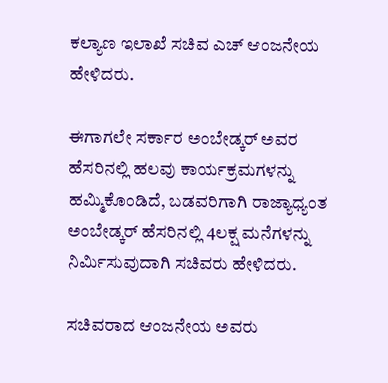ಕಲ್ಯಾಣ ಇಲಾಖೆ ಸಚಿವ ಎಚ್ ಆಂಜನೇಯ ಹೇಳಿದರು.

ಈಗಾಗಲೇ ಸರ್ಕಾರ ಅಂಬೇಡ್ಕರ್ ಅವರ ಹೆಸರಿನಲ್ಲಿ ಹಲವು ಕಾರ್ಯಕ್ರಮಗಳನ್ನು ಹಮ್ಮಿಕೊಂಡಿದೆ, ಬಡವರಿಗಾಗಿ ರಾಜ್ಯಾಧ್ಯಂತ ಅಂಬೇಡ್ಕರ್ ಹೆಸರಿನಲ್ಲಿ 4ಲಕ್ಷ ಮನೆಗಳನ್ನು ನಿರ್ಮಿಸುವುದಾಗಿ ಸಚಿವರು ಹೇಳಿದರು.

ಸಚಿವರಾದ ಆಂಜನೇಯ ಅವರು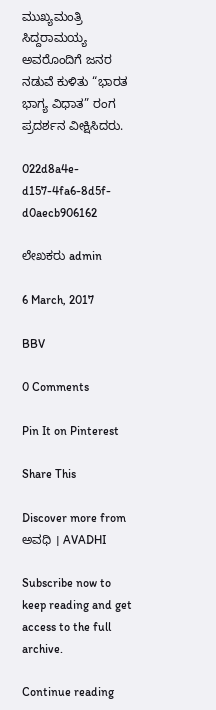ಮುಖ್ಯಮಂತ್ರಿ ಸಿದ್ದರಾಮಯ್ಯ ಅವರೊಂದಿಗೆ ಜನರ ನಡುವೆ ಕುಳಿತು “ಭಾರತ ಭಾಗ್ಯ ವಿಧಾತ” ರಂಗ ಪ್ರದರ್ಶನ ವೀಕ್ಷಿಸಿದರು.

022d8a4e-d157-4fa6-8d5f-d0aecb906162

ಲೇಖಕರು admin

6 March, 2017

BBV

0 Comments

Pin It on Pinterest

Share This

Discover more from ಅವಧಿ । AVADHI

Subscribe now to keep reading and get access to the full archive.

Continue reading